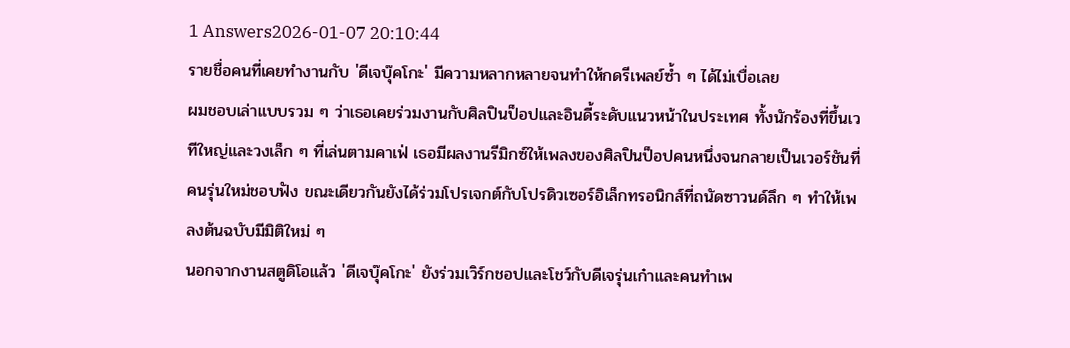1 Answers2026-01-07 20:10:44
รายชื่อคนที่เคยทำงานกับ 'ดีเจบุ๊คโกะ' มีความหลากหลายจนทำให้กดรีเพลย์ซ้ำ ๆ ได้ไม่เบื่อเลย
ผมชอบเล่าแบบรวม ๆ ว่าเธอเคยร่วมงานกับศิลปินป็อปและอินดี้ระดับแนวหน้าในประเทศ ทั้งนักร้องที่ขึ้นเวทีใหญ่และวงเล็ก ๆ ที่เล่นตามคาเฟ่ เธอมีผลงานรีมิกซ์ให้เพลงของศิลปินป็อปคนหนึ่งจนกลายเป็นเวอร์ชันที่คนรุ่นใหม่ชอบฟัง ขณะเดียวกันยังได้ร่วมโปรเจกต์กับโปรดิวเซอร์อิเล็กทรอนิกส์ที่ถนัดซาวนด์ลึก ๆ ทำให้เพลงต้นฉบับมีมิติใหม่ ๆ
นอกจากงานสตูดิโอแล้ว 'ดีเจบุ๊คโกะ' ยังร่วมเวิร์กชอปและโชว์กับดีเจรุ่นเก๋าและคนทำเพ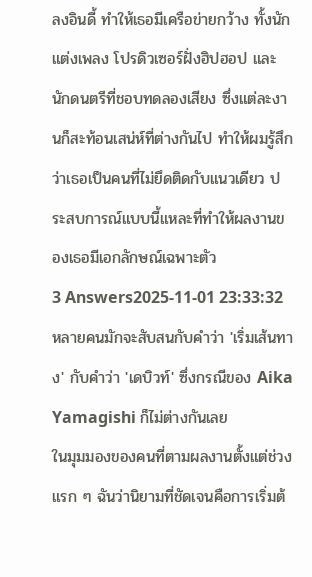ลงอินดี้ ทำให้เธอมีเครือข่ายกว้าง ทั้งนักแต่งเพลง โปรดิวเซอร์ฝั่งฮิปฮอป และนักดนตรีที่ชอบทดลองเสียง ซึ่งแต่ละงานก็สะท้อนเสน่ห์ที่ต่างกันไป ทำให้ผมรู้สึกว่าเธอเป็นคนที่ไม่ยึดติดกับแนวเดียว ประสบการณ์แบบนี้แหละที่ทำให้ผลงานของเธอมีเอกลักษณ์เฉพาะตัว
3 Answers2025-11-01 23:33:32
หลายคนมักจะสับสนกับคำว่า 'เริ่มเส้นทาง' กับคำว่า 'เดบิวท์' ซึ่งกรณีของ Aika Yamagishi ก็ไม่ต่างกันเลย
ในมุมมองของคนที่ตามผลงานตั้งแต่ช่วงแรก ๆ ฉันว่านิยามที่ชัดเจนคือการเริ่มต้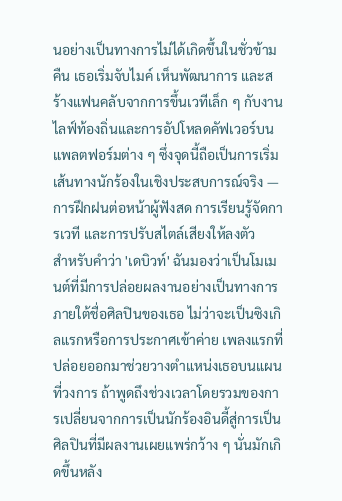นอย่างเป็นทางการไม่ได้เกิดขึ้นในชั่วข้ามคืน เธอเริ่มจับไมค์ เห็นพัฒนาการ และสร้างแฟนคลับจากการขึ้นเวทีเล็ก ๆ กับงานไลฟ์ท้องถิ่นและการอัปโหลดคัฟเวอร์บนแพลตฟอร์มต่าง ๆ ซึ่งจุดนี้ถือเป็นการเริ่มเส้นทางนักร้องในเชิงประสบการณ์จริง — การฝึกฝนต่อหน้าผู้ฟังสด การเรียนรู้จัดการเวที และการปรับสไตล์เสียงให้ลงตัว
สำหรับคำว่า 'เดบิวท์' ฉันมองว่าเป็นโมเมนต์ที่มีการปล่อยผลงานอย่างเป็นทางการภายใต้ชื่อศิลปินของเธอ ไม่ว่าจะเป็นซิงเกิลแรกหรือการประกาศเข้าค่าย เพลงแรกที่ปล่อยออกมาช่วยวางตำแหน่งเธอบนแผนที่วงการ ถ้าพูดถึงช่วงเวลาโดยรวมของการเปลี่ยนจากการเป็นนักร้องอินดี้สู่การเป็นศิลปินที่มีผลงานเผยแพร่กว้าง ๆ นั่นมักเกิดขึ้นหลัง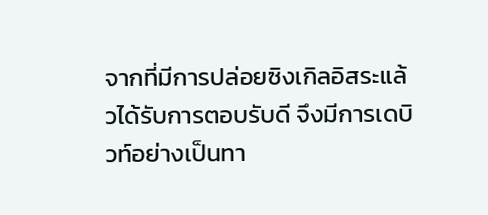จากที่มีการปล่อยซิงเกิลอิสระแล้วได้รับการตอบรับดี จึงมีการเดบิวท์อย่างเป็นทา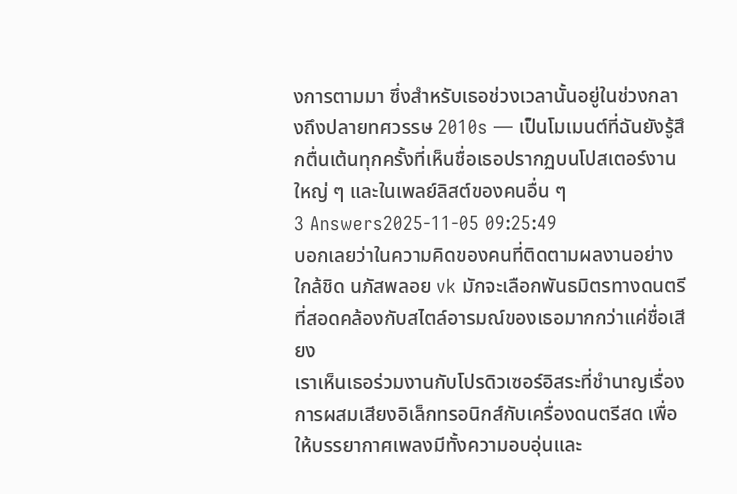งการตามมา ซึ่งสำหรับเธอช่วงเวลานั้นอยู่ในช่วงกลางถึงปลายทศวรรษ 2010s — เป็นโมเมนต์ที่ฉันยังรู้สึกตื่นเต้นทุกครั้งที่เห็นชื่อเธอปรากฏบนโปสเตอร์งานใหญ่ ๆ และในเพลย์ลิสต์ของคนอื่น ๆ
3 Answers2025-11-05 09:25:49
บอกเลยว่าในความคิดของคนที่ติดตามผลงานอย่างใกล้ชิด นภัสพลอย vk มักจะเลือกพันธมิตรทางดนตรีที่สอดคล้องกับสไตล์อารมณ์ของเธอมากกว่าแค่ชื่อเสียง
เราเห็นเธอร่วมงานกับโปรดิวเซอร์อิสระที่ชำนาญเรื่องการผสมเสียงอิเล็กทรอนิกส์กับเครื่องดนตรีสด เพื่อให้บรรยากาศเพลงมีทั้งความอบอุ่นและ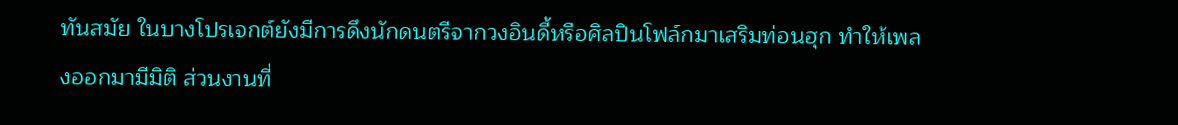ทันสมัย ในบางโปรเจกต์ยังมีการดึงนักดนตรีจากวงอินดี้หรือศิลปินโฟล์กมาเสริมท่อนฮุก ทำให้เพลงออกมามีมิติ ส่วนงานที่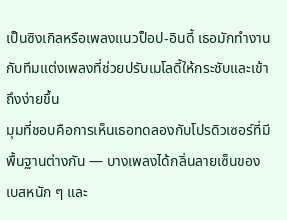เป็นซิงเกิลหรือเพลงแนวป็อป-อินดี้ เธอมักทำงานกับทีมแต่งเพลงที่ช่วยปรับเมโลดี้ให้กระชับและเข้าถึงง่ายขึ้น
มุมที่ชอบคือการเห็นเธอทดลองกับโปรดิวเซอร์ที่มีพื้นฐานต่างกัน — บางเพลงได้กลิ่นลายเซ็นของเบสหนัก ๆ และ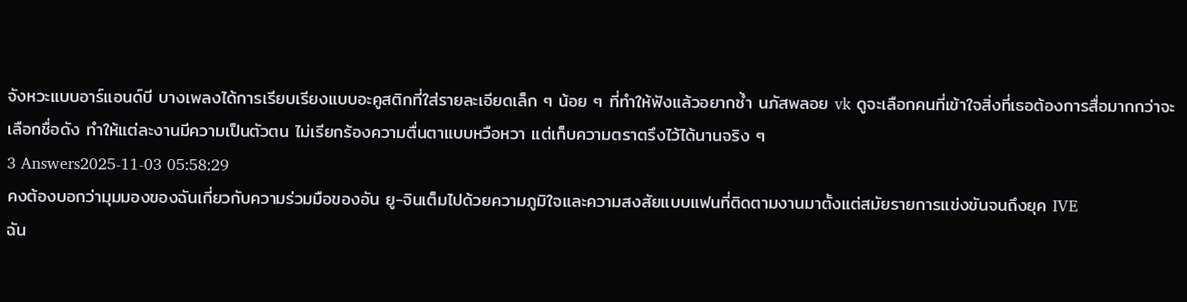จังหวะแบบอาร์แอนด์บี บางเพลงได้การเรียบเรียงแบบอะคูสติกที่ใส่รายละเอียดเล็ก ๆ น้อย ๆ ที่ทำให้ฟังแล้วอยากซ้ำ นภัสพลอย vk ดูจะเลือกคนที่เข้าใจสิ่งที่เธอต้องการสื่อมากกว่าจะเลือกชื่อดัง ทำให้แต่ละงานมีความเป็นตัวตน ไม่เรียกร้องความตื่นตาแบบหวือหวา แต่เก็บความตราตรึงไว้ได้นานจริง ๆ
3 Answers2025-11-03 05:58:29
คงต้องบอกว่ามุมมองของฉันเกี่ยวกับความร่วมมือของอัน ยู-จินเต็มไปด้วยความภูมิใจและความสงสัยแบบแฟนที่ติดตามงานมาตั้งแต่สมัยรายการแข่งขันจนถึงยุค IVE
ฉัน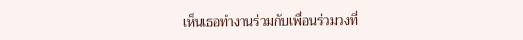เห็นเธอทำงานร่วมกับเพื่อนร่วมวงที่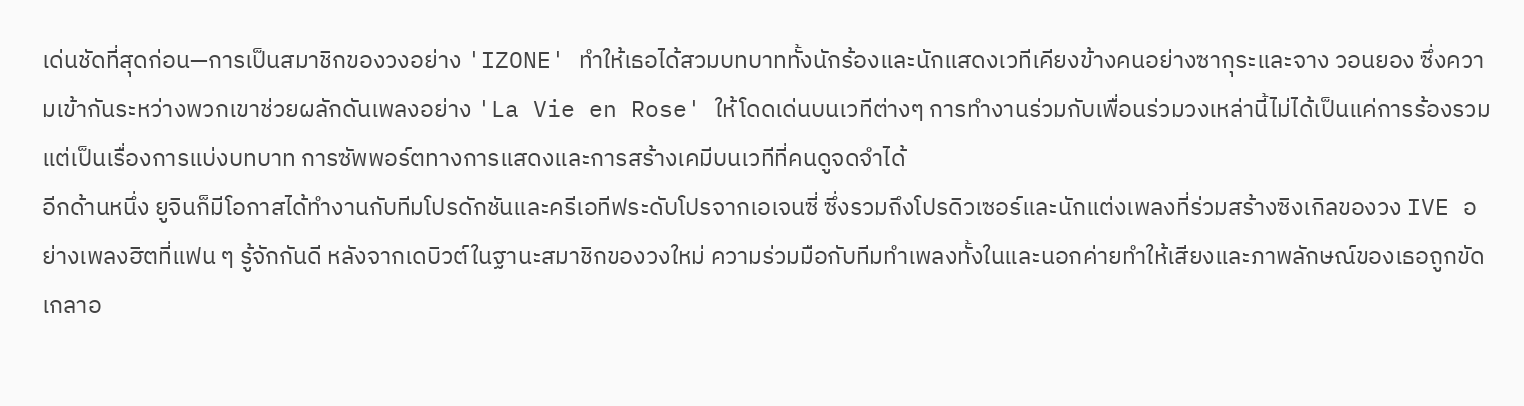เด่นชัดที่สุดก่อน—การเป็นสมาชิกของวงอย่าง 'IZONE' ทำให้เธอได้สวมบทบาททั้งนักร้องและนักแสดงเวทีเคียงข้างคนอย่างซากุระและจาง วอนยอง ซึ่งความเข้ากันระหว่างพวกเขาช่วยผลักดันเพลงอย่าง 'La Vie en Rose' ให้โดดเด่นบนเวทีต่างๆ การทำงานร่วมกับเพื่อนร่วมวงเหล่านี้ไม่ได้เป็นแค่การร้องรวม แต่เป็นเรื่องการแบ่งบทบาท การซัพพอร์ตทางการแสดงและการสร้างเคมีบนเวทีที่คนดูจดจำได้
อีกด้านหนึ่ง ยูจินก็มีโอกาสได้ทำงานกับทีมโปรดักชันและครีเอทีฟระดับโปรจากเอเจนซี่ ซึ่งรวมถึงโปรดิวเซอร์และนักแต่งเพลงที่ร่วมสร้างซิงเกิลของวง IVE อย่างเพลงฮิตที่แฟน ๆ รู้จักกันดี หลังจากเดบิวต์ในฐานะสมาชิกของวงใหม่ ความร่วมมือกับทีมทำเพลงทั้งในและนอกค่ายทำให้เสียงและภาพลักษณ์ของเธอถูกขัดเกลาอ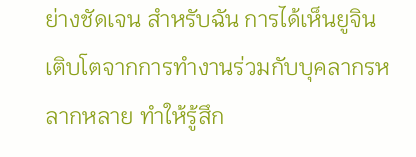ย่างชัดเจน สำหรับฉัน การได้เห็นยูจินเติบโตจากการทำงานร่วมกับบุคลากรหลากหลาย ทำให้รู้สึก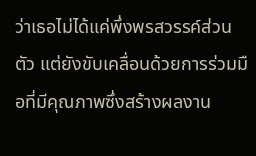ว่าเธอไม่ได้แค่พึ่งพรสวรรค์ส่วนตัว แต่ยังขับเคลื่อนด้วยการร่วมมือที่มีคุณภาพซึ่งสร้างผลงาน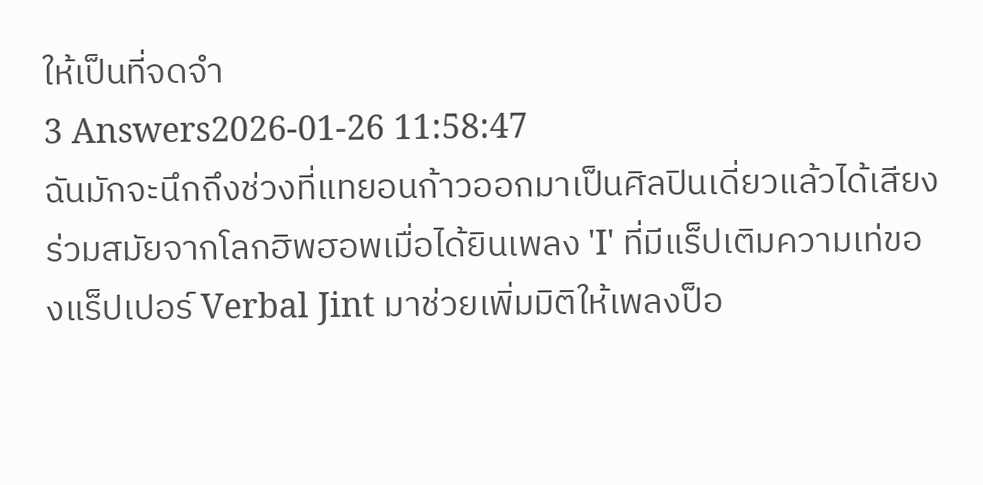ให้เป็นที่จดจำ
3 Answers2026-01-26 11:58:47
ฉันมักจะนึกถึงช่วงที่แทยอนก้าวออกมาเป็นศิลปินเดี่ยวแล้วได้เสียงร่วมสมัยจากโลกฮิพฮอพเมื่อได้ยินเพลง 'I' ที่มีแร็ปเติมความเท่ของแร็ปเปอร์ Verbal Jint มาช่วยเพิ่มมิติให้เพลงป็อ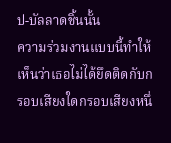ป-บัลลาดชิ้นนั้น
ความร่วมงานแบบนี้ทำให้เห็นว่าเธอไม่ได้ยึดติดกับกรอบเสียงใดกรอบเสียงหนึ่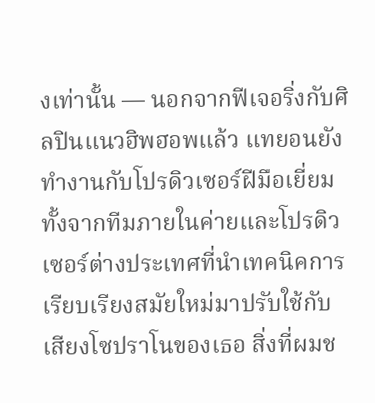งเท่านั้น — นอกจากฟีเจอริ่งกับศิลปินแนวฮิพฮอพแล้ว แทยอนยังทำงานกับโปรดิวเซอร์ฝีมือเยี่ยมทั้งจากทีมภายในค่ายและโปรดิวเซอร์ต่างประเทศที่นำเทคนิคการเรียบเรียงสมัยใหม่มาปรับใช้กับเสียงโซปราโนของเธอ สิ่งที่ผมช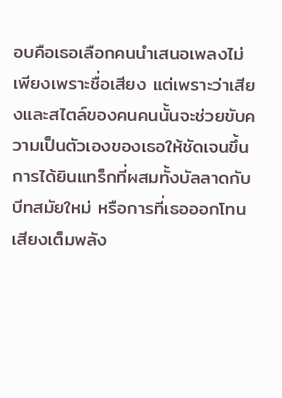อบคือเธอเลือกคนนำเสนอเพลงไม่เพียงเพราะชื่อเสียง แต่เพราะว่าเสียงและสไตล์ของคนคนนั้นจะช่วยขับความเป็นตัวเองของเธอให้ชัดเจนขึ้น
การได้ยินแทร็กที่ผสมทั้งบัลลาดกับบีทสมัยใหม่ หรือการที่เธอออกโทนเสียงเต็มพลัง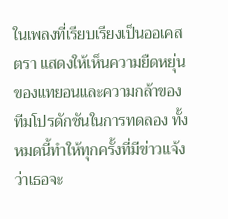ในเพลงที่เรียบเรียงเป็นออเคสตรา แสดงให้เห็นความยืดหยุ่นของแทยอนและความกล้าของทีมโปรดักชันในการทดลอง ทั้งหมดนี้ทำให้ทุกครั้งที่มีข่าวแจ้งว่าเธอจะ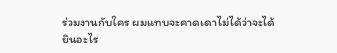ร่วมงานกับใคร ผมแทบจะคาดเดาไม่ได้ว่าจะได้ยินอะไร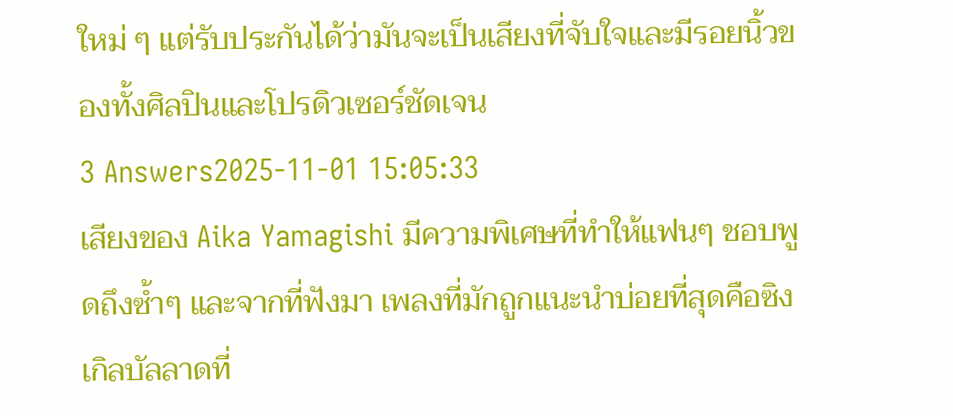ใหม่ ๆ แต่รับประกันได้ว่ามันจะเป็นเสียงที่จับใจและมีรอยนิ้วของทั้งศิลปินและโปรดิวเซอร์ชัดเจน
3 Answers2025-11-01 15:05:33
เสียงของ Aika Yamagishi มีความพิเศษที่ทำให้แฟนๆ ชอบพูดถึงซ้ำๆ และจากที่ฟังมา เพลงที่มักถูกแนะนำบ่อยที่สุดคือซิงเกิลบัลลาดที่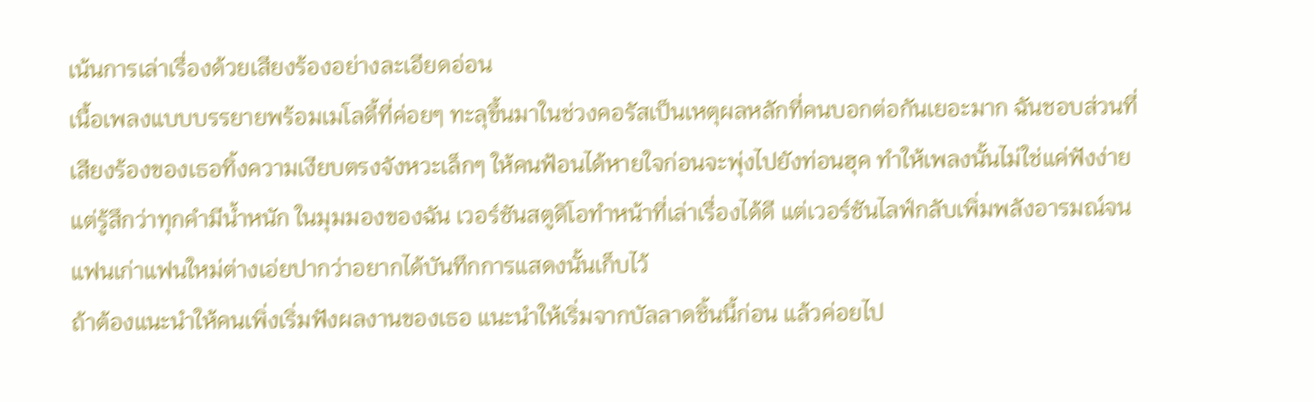เน้นการเล่าเรื่องด้วยเสียงร้องอย่างละเอียดอ่อน
เนื้อเพลงแบบบรรยายพร้อมเมโลดี้ที่ค่อยๆ ทะลุขึ้นมาในช่วงคอรัสเป็นเหตุผลหลักที่คนบอกต่อกันเยอะมาก ฉันชอบส่วนที่เสียงร้องของเธอทิ้งความเงียบตรงจังหวะเล็กๆ ให้คนฟ้อนได้หายใจก่อนจะพุ่งไปยังท่อนฮุค ทำให้เพลงนั้นไม่ใช่แค่ฟังง่าย แต่รู้สึกว่าทุกคำมีน้ำหนัก ในมุมมองของฉัน เวอร์ชันสตูดิโอทำหน้าที่เล่าเรื่องได้ดี แต่เวอร์ชันไลฟ์กลับเพิ่มพลังอารมณ์จนแฟนเก่าแฟนใหม่ต่างเอ่ยปากว่าอยากได้บันทึกการแสดงนั้นเก็บไว้
ถ้าต้องแนะนำให้คนเพิ่งเริ่มฟังผลงานของเธอ แนะนำให้เริ่มจากบัลลาดชิ้นนี้ก่อน แล้วค่อยไป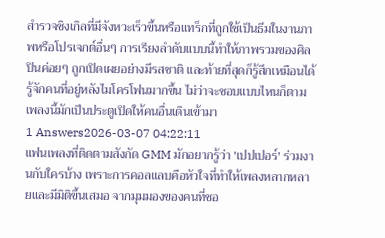สำรวจซิงเกิลที่มีจังหวะเร็วขึ้นหรือแทร็กที่ถูกใช้เป็นธีมในงานภาพหรือโปรเจกต์อื่นๆ การเรียงลำดับแบบนี้ทำให้ภาพรวมของศิลปินค่อยๆ ถูกเปิดเผยอย่างมีรสชาติ และท้ายที่สุดก็รู้สึกเหมือนได้รู้จักคนที่อยู่หลังไมโครโฟนมากขึ้น ไม่ว่าจะชอบแบบไหนก็ตาม เพลงนี้มักเป็นประตูเปิดให้คนอื่นเดินเข้ามา
1 Answers2026-03-07 04:22:11
แฟนเพลงที่ติดตามสังกัด GMM มักอยากรู้ว่า 'เปปเปอร์' ร่วมงานกับใครบ้าง เพราะการคอลแลบคือหัวใจที่ทำให้เพลงหลากหลายและมีมิติขึ้นเสมอ จากมุมมองของคนที่ชอ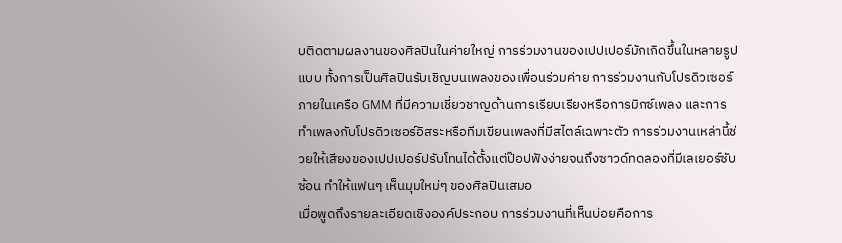บติดตามผลงานของศิลปินในค่ายใหญ่ การร่วมงานของเปปเปอร์มักเกิดขึ้นในหลายรูปแบบ ทั้งการเป็นศิลปินรับเชิญบนเพลงของเพื่อนร่วมค่าย การร่วมงานกับโปรดิวเซอร์ภายในเครือ GMM ที่มีความเชี่ยวชาญด้านการเรียบเรียงหรือการมิกซ์เพลง และการทำเพลงกับโปรดิวเซอร์อิสระหรือทีมเขียนเพลงที่มีสไตล์เฉพาะตัว การร่วมงานเหล่านี้ช่วยให้เสียงของเปปเปอร์ปรับโทนได้ตั้งแต่ป๊อปฟังง่ายจนถึงซาวด์ทดลองที่มีเลเยอร์ซับซ้อน ทำให้แฟนๆ เห็นมุมใหม่ๆ ของศิลปินเสมอ
เมื่อพูดถึงรายละเอียดเชิงองค์ประกอบ การร่วมงานที่เห็นบ่อยคือการ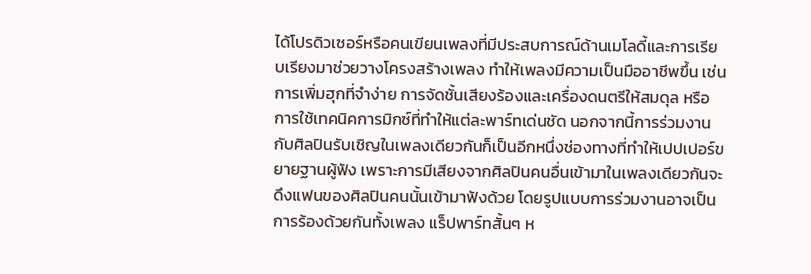ได้โปรดิวเซอร์หรือคนเขียนเพลงที่มีประสบการณ์ด้านเมโลดี้และการเรียบเรียงมาช่วยวางโครงสร้างเพลง ทำให้เพลงมีความเป็นมืออาชีพขึ้น เช่น การเพิ่มฮุกที่จำง่าย การจัดชั้นเสียงร้องและเครื่องดนตรีให้สมดุล หรือการใช้เทคนิคการมิกซ์ที่ทำให้แต่ละพาร์ทเด่นชัด นอกจากนี้การร่วมงานกับศิลปินรับเชิญในเพลงเดียวกันก็เป็นอีกหนึ่งช่องทางที่ทำให้เปปเปอร์ขยายฐานผู้ฟัง เพราะการมีเสียงจากศิลปินคนอื่นเข้ามาในเพลงเดียวกันจะดึงแฟนของศิลปินคนนั้นเข้ามาฟังด้วย โดยรูปแบบการร่วมงานอาจเป็นการร้องด้วยกันทั้งเพลง แร็ปพาร์ทสั้นๆ ห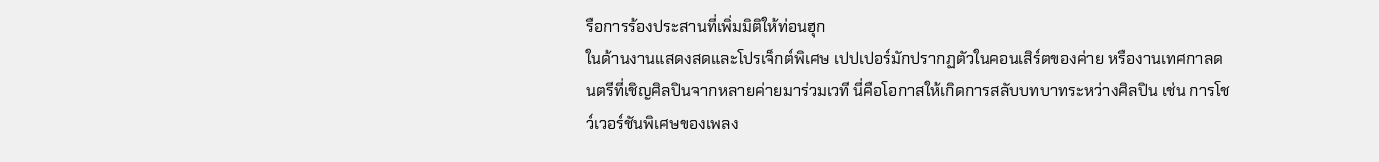รือการร้องประสานที่เพิ่มมิติให้ท่อนฮุก
ในด้านงานแสดงสดและโปรเจ็กต์พิเศษ เปปเปอร์มักปรากฏตัวในคอนเสิร์ตของค่าย หรืองานเทศกาลดนตรีที่เชิญศิลปินจากหลายค่ายมาร่วมเวที นี่คือโอกาสให้เกิดการสลับบทบาทระหว่างศิลปิน เช่น การโชว์เวอร์ชันพิเศษของเพลง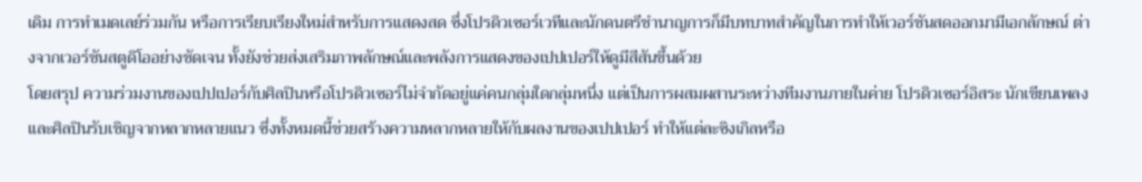เดิม การทำเมดเลย์ร่วมกัน หรือการเรียบเรียงใหม่สำหรับการแสดงสด ซึ่งโปรดิวเซอร์เวทีและนักดนตรีชำนาญการก็มีบทบาทสำคัญในการทำให้เวอร์ชันสดออกมามีเอกลักษณ์ ต่างจากเวอร์ชันสตูดิโออย่างชัดเจน ทั้งยังช่วยส่งเสริมภาพลักษณ์และพลังการแสดงของเปปเปอร์ให้ดูมีสีสันขึ้นด้วย
โดยสรุป ความร่วมงานของเปปเปอร์กับศิลปินหรือโปรดิวเซอร์ไม่จำกัดอยู่แค่คนกลุ่มใดกลุ่มหนึ่ง แต่เป็นการผสมผสานระหว่างทีมงานภายในค่าย โปรดิวเซอร์อิสระ นักเขียนเพลง และศิลปินรับเชิญจากหลากหลายแนว ซึ่งทั้งหมดนี้ช่วยสร้างความหลากหลายให้กับผลงานของเปปเปอร์ ทำให้แต่ละซิงเกิลหรือ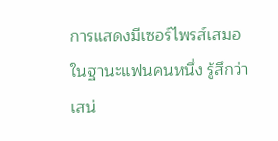การแสดงมีเซอร์ไพรส์เสมอ ในฐานะแฟนคนหนึ่ง รู้สึกว่าเสน่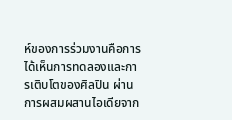ห์ของการร่วมงานคือการได้เห็นการทดลองและการเติบโตของศิลปิน ผ่านการผสมผสานไอเดียจาก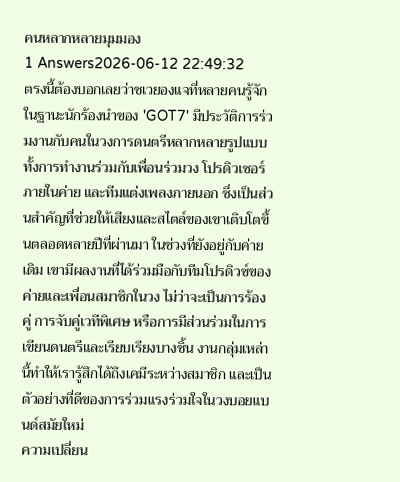คนหลากหลายมุมมอง
1 Answers2026-06-12 22:49:32
ตรงนี้ต้องบอกเลยว่าชเวยองแจที่หลายคนรู้จักในฐานะนักร้องนำของ 'GOT7' มีประวัติการร่วมงานกับคนในวงการดนตรีหลากหลายรูปแบบ ทั้งการทำงานร่วมกับเพื่อนร่วมวง โปรดิวเซอร์ภายในค่าย และทีมแต่งเพลงภายนอก ซึ่งเป็นส่วนสำคัญที่ช่วยให้เสียงและสไตล์ของเขาเติบโตขึ้นตลอดหลายปีที่ผ่านมา ในช่วงที่ยังอยู่กับค่ายเดิม เขามีผลงานที่ได้ร่วมมือกับทีมโปรดิวซ์ของค่ายและเพื่อนสมาชิกในวง ไม่ว่าจะเป็นการร้องคู่ การจับคู่เวทีพิเศษ หรือการมีส่วนร่วมในการเขียนดนตรีและเรียบเรียงบางชิ้น งานกลุ่มเหล่านี้ทำให้เรารู้สึกได้ถึงเคมีระหว่างสมาชิก และเป็นตัวอย่างที่ดีของการร่วมแรงร่วมใจในวงบอยแบนด์สมัยใหม่
ความเปลี่ยน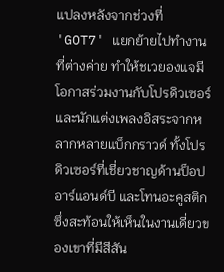แปลงหลังจากช่วงที่ 'GOT7' แยกย้ายไปทำงานที่ต่างค่าย ทำให้ชเวยองแจมีโอกาสร่วมงานกับโปรดิวเซอร์และนักแต่งเพลงอิสระจากหลากหลายแบ็กกราวด์ ทั้งโปรดิวเซอร์ที่เชี่ยวชาญด้านป็อป อาร์แอนด์บี และโทนอะคูสติก ซึ่งสะท้อนให้เห็นในงานเดี่ยวของเขาที่มีสีสัน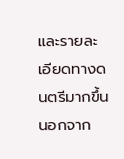และรายละเอียดทางดนตรีมากขึ้น นอกจาก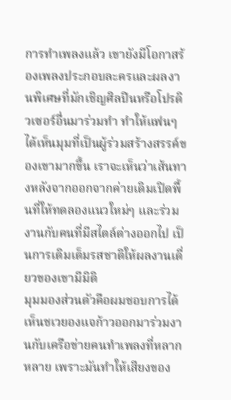การทำเพลงแล้ว เขายังมีโอกาสร้องเพลงประกอบละครและผลงานพิเศษที่มักเชิญศิลปินหรือโปรดิวเซอร์อื่นมาร่วมทำ ทำให้แฟนๆ ได้เห็นมุมที่เป็นผู้ร่วมสร้างสรรค์ของเขามากขึ้น เราจะเห็นว่าเส้นทางหลังจากออกจากค่ายเดิมเปิดพื้นที่ให้ทดลองแนวใหม่ๆ และร่วมงานกับคนที่มีสไตล์ต่างออกไป เป็นการเติมเต็มรสชาติให้ผลงานเดี่ยวของเขามีมิติ
มุมมองส่วนตัวคือผมชอบการได้เห็นชเวยองแจก้าวออกมาร่วมงานกับเครือข่ายคนทำเพลงที่หลากหลาย เพราะมันทำให้เสียงของ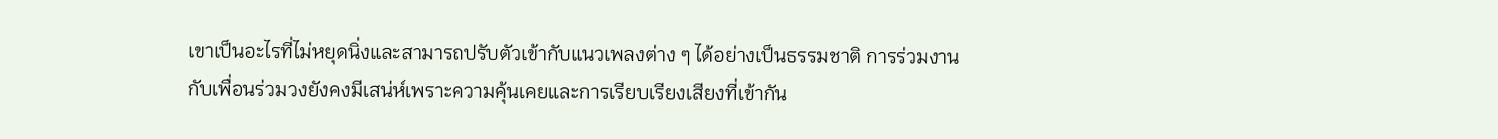เขาเป็นอะไรที่ไม่หยุดนิ่งและสามารถปรับตัวเข้ากับแนวเพลงต่าง ๆ ได้อย่างเป็นธรรมชาติ การร่วมงานกับเพื่อนร่วมวงยังคงมีเสน่ห์เพราะความคุ้นเคยและการเรียบเรียงเสียงที่เข้ากัน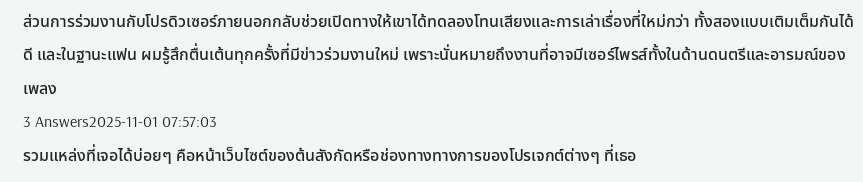ส่วนการร่วมงานกับโปรดิวเซอร์ภายนอกกลับช่วยเปิดทางให้เขาได้ทดลองโทนเสียงและการเล่าเรื่องที่ใหม่กว่า ทั้งสองแบบเติมเต็มกันได้ดี และในฐานะแฟน ผมรู้สึกตื่นเต้นทุกครั้งที่มีข่าวร่วมงานใหม่ เพราะนั่นหมายถึงงานที่อาจมีเซอร์ไพรส์ทั้งในด้านดนตรีและอารมณ์ของเพลง
3 Answers2025-11-01 07:57:03
รวมแหล่งที่เจอได้บ่อยๆ คือหน้าเว็บไซต์ของต้นสังกัดหรือช่องทางทางการของโปรเจกต์ต่างๆ ที่เธอ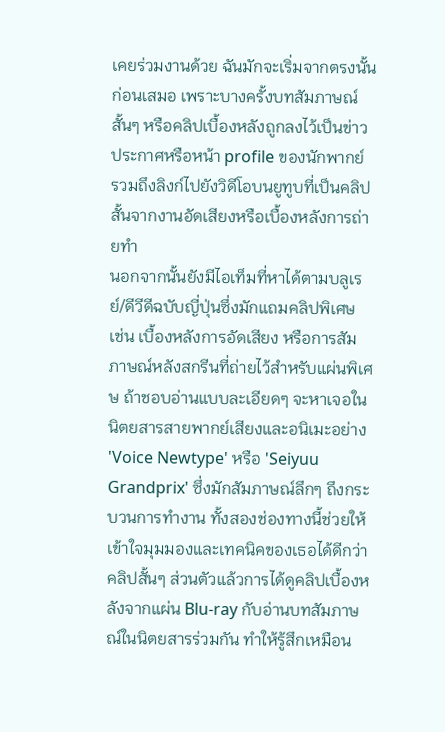เคยร่วมงานด้วย ฉันมักจะเริ่มจากตรงนั้นก่อนเสมอ เพราะบางครั้งบทสัมภาษณ์สั้นๆ หรือคลิปเบื้องหลังถูกลงไว้เป็นข่าวประกาศหรือหน้า profile ของนักพากย์ รวมถึงลิงก์ไปยังวิดีโอบนยูทูบที่เป็นคลิปสั้นจากงานอัดเสียงหรือเบื้องหลังการถ่ายทำ
นอกจากนั้นยังมีไอเท็มที่หาได้ตามบลูเรย์/ดีวีดีฉบับญี่ปุ่นซึ่งมักแถมคลิปพิเศษ เช่น เบื้องหลังการอัดเสียง หรือการสัมภาษณ์หลังสกรีนที่ถ่ายไว้สำหรับแผ่นพิเศษ ถ้าชอบอ่านแบบละเอียดๆ จะหาเจอในนิตยสารสายพากย์เสียงและอนิเมะอย่าง 'Voice Newtype' หรือ 'Seiyuu Grandprix' ซึ่งมักสัมภาษณ์ลึกๆ ถึงกระบวนการทำงาน ทั้งสองช่องทางนี้ช่วยให้เข้าใจมุมมองและเทคนิคของเธอได้ดีกว่าคลิปสั้นๆ ส่วนตัวแล้วการได้ดูคลิปเบื้องหลังจากแผ่น Blu-ray กับอ่านบทสัมภาษณ์ในนิตยสารร่วมกัน ทำให้รู้สึกเหมือน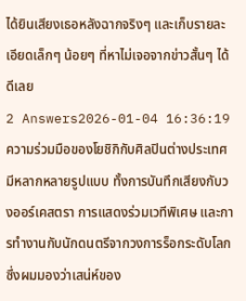ได้ยินเสียงเธอหลังฉากจริงๆ และเก็บรายละเอียดเล็กๆ น้อยๆ ที่หาไม่เจอจากข่าวสั้นๆ ได้ดีเลย
2 Answers2026-01-04 16:36:19
ความร่วมมือของโยชิกิกับศิลปินต่างประเทศมีหลากหลายรูปแบบ ทั้งการบันทึกเสียงกับวงออร์เคสตรา การแสดงร่วมเวทีพิเศษ และการทำงานกับนักดนตรีจากวงการร็อกระดับโลก ซึ่งผมมองว่าเสน่ห์ของ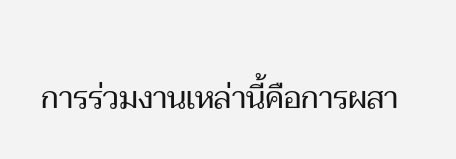การร่วมงานเหล่านี้คือการผสา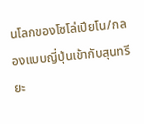นโลกของโซโล่เปียโน/กลองแบบญี่ปุ่นเข้ากับสุนทรียะ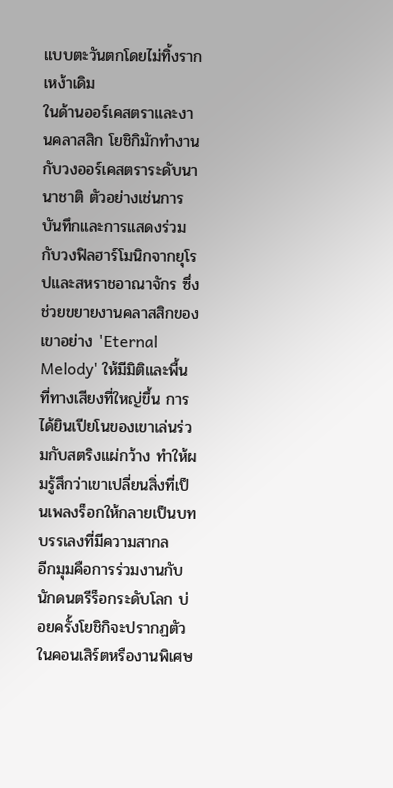แบบตะวันตกโดยไม่ทิ้งรากเหง้าเดิม
ในด้านออร์เคสตราและงานคลาสสิก โยชิกิมักทำงานกับวงออร์เคสตราระดับนานาชาติ ตัวอย่างเช่นการบันทึกและการแสดงร่วมกับวงฟิลฮาร์โมนิกจากยุโรปและสหราชอาณาจักร ซึ่งช่วยขยายงานคลาสสิกของเขาอย่าง 'Eternal Melody' ให้มีมิติและพื้นที่ทางเสียงที่ใหญ่ขึ้น การได้ยินเปียโนของเขาเล่นร่วมกับสตริงแผ่กว้าง ทำให้ผมรู้สึกว่าเขาเปลี่ยนสิ่งที่เป็นเพลงร็อกให้กลายเป็นบทบรรเลงที่มีความสากล
อีกมุมคือการร่วมงานกับนักดนตรีร็อกระดับโลก บ่อยครั้งโยชิกิจะปรากฏตัวในคอนเสิร์ตหรืองานพิเศษ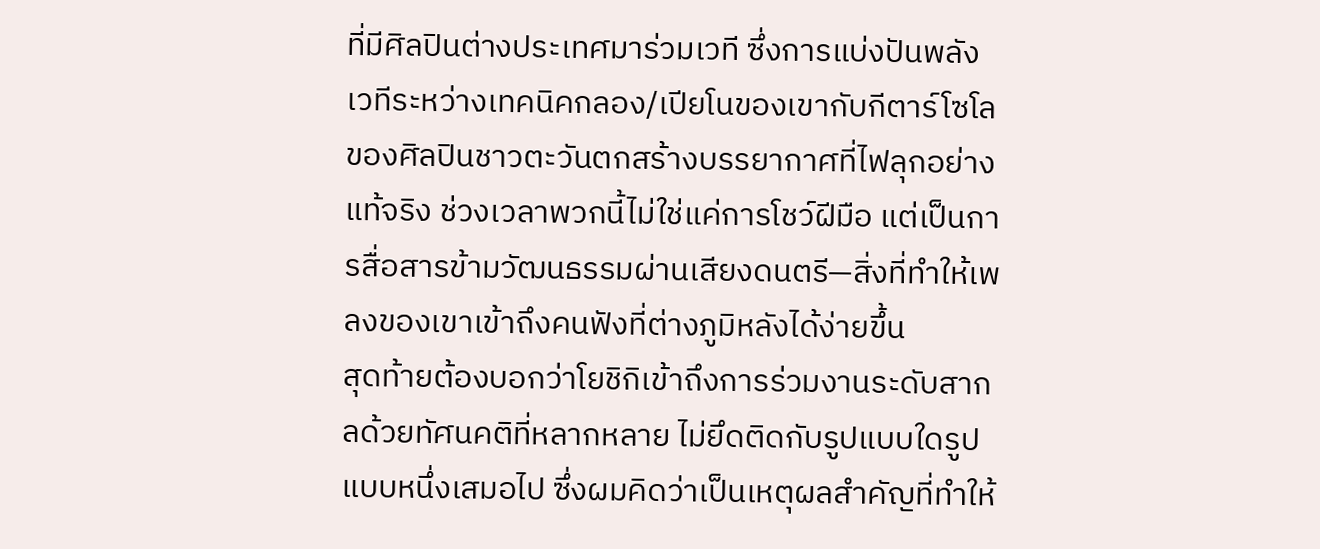ที่มีศิลปินต่างประเทศมาร่วมเวที ซึ่งการแบ่งปันพลังเวทีระหว่างเทคนิคกลอง/เปียโนของเขากับกีตาร์โซโลของศิลปินชาวตะวันตกสร้างบรรยากาศที่ไฟลุกอย่างแท้จริง ช่วงเวลาพวกนี้ไม่ใช่แค่การโชว์ฝีมือ แต่เป็นการสื่อสารข้ามวัฒนธรรมผ่านเสียงดนตรี—สิ่งที่ทำให้เพลงของเขาเข้าถึงคนฟังที่ต่างภูมิหลังได้ง่ายขึ้น
สุดท้ายต้องบอกว่าโยชิกิเข้าถึงการร่วมงานระดับสากลด้วยทัศนคติที่หลากหลาย ไม่ยึดติดกับรูปแบบใดรูปแบบหนึ่งเสมอไป ซึ่งผมคิดว่าเป็นเหตุผลสำคัญที่ทำให้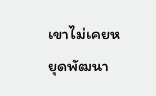เขาไม่เคยหยุดพัฒนา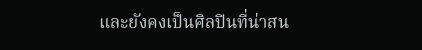และยังคงเป็นศิลปินที่น่าสน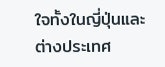ใจทั้งในญี่ปุ่นและต่างประเทศ